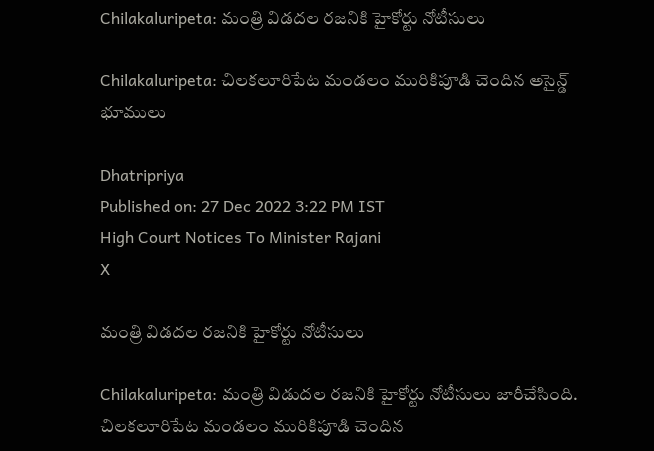Chilakaluripeta: మంత్రి విడదల రజనికి హైకోర్టు నోటీసులు

Chilakaluripeta: చిలకలూరిపేట మండలం మురికిపూడి చెందిన అసైన్డ్ భూములు

Dhatripriya
Published on: 27 Dec 2022 3:22 PM IST
High Court Notices To Minister Rajani
X

మంత్రి విడదల రజనికి హైకోర్టు నోటీసులు

Chilakaluripeta: మంత్రి విడుదల రజనికి హైకోర్టు నోటీసులు జారీచేసింది. చిలకలూరిపేట మండలం మురికిపూడి చెందిన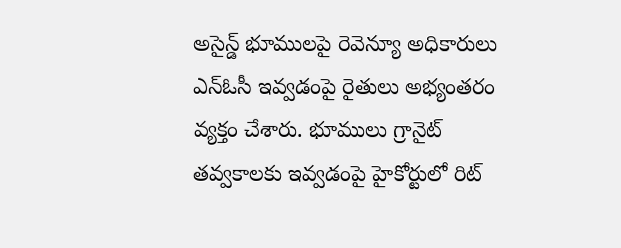అసైన్డ్ భూములపై రెవెన్యూ అధికారులు ఎన్‌ఓసీ ఇవ్వడంపై రైతులు అభ్యంతరం వ్యక్తం చేశారు. భూములు గ్రానైట్ తవ్వకాలకు ఇవ్వడంపై హైకోర్టులో రిట్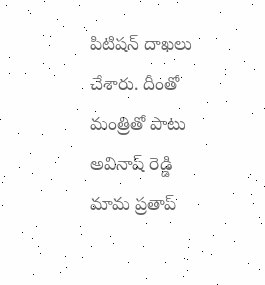పిటిషన్ దాఖలు చేశారు. దీంతో మంత్రితో పాటు అవినాష్‌ రెడ్డి మామ ప్రతాప్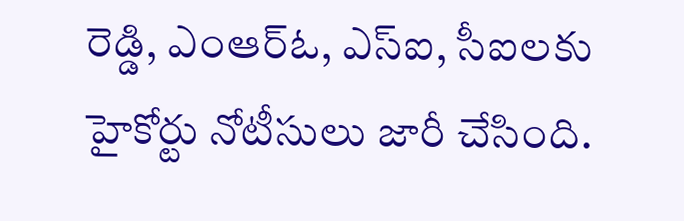రెడ్డి, ఎంఆర్‌ఓ, ఎస్‌ఐ, సీఐలకు హైకోర్టు నోటీసులు జారీ చేసింది.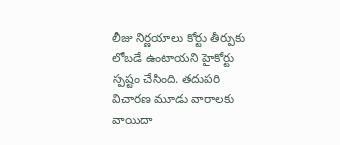లీజు నిర్ణయాలు కోర్టు తీర్పుకు లోబడే ఉంటాయని హైకోర్టు స్పష్టం చేసింది. తదుపరి విచారణ మూడు వారాలకు వాయిదా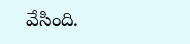వేసింది.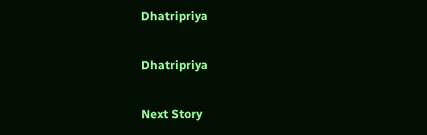Dhatripriya

Dhatripriya

Next Story